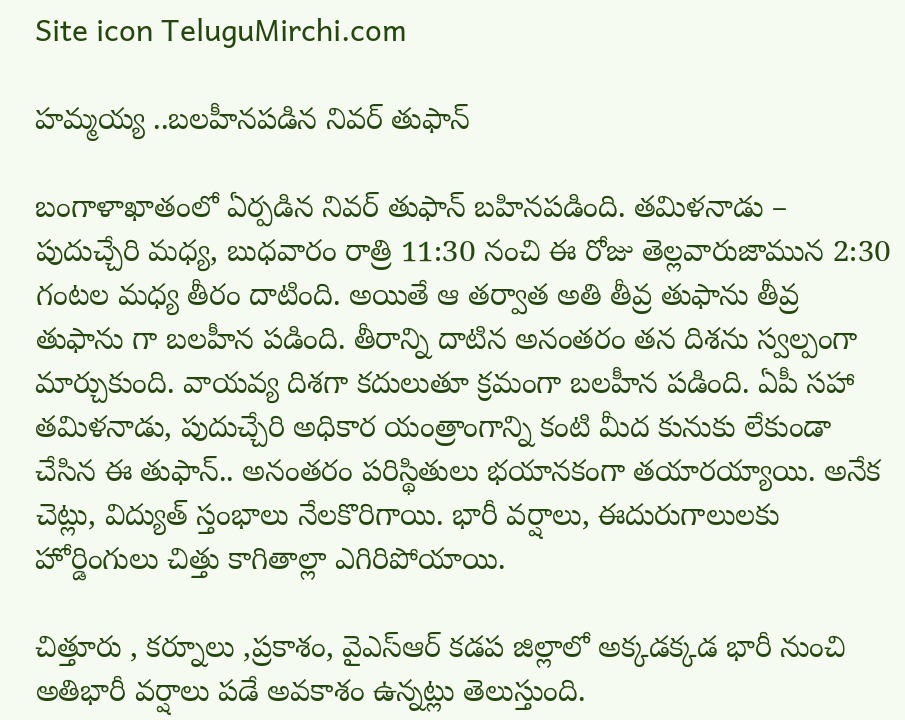Site icon TeluguMirchi.com

హమ్మయ్య ..బలహీనపడిన నివర్ తుఫాన్

బంగాళాఖాతంలో ఏర్పడిన నివర్ తుఫాన్ బహినపడింది. తమిళనాడు – పుదుచ్చేరి మధ్య, బుధవారం రాత్రి 11:30 నంచి ఈ రోజు తెల్లవారుజామున 2:30 గంటల మధ్య తీరం దాటింది. అయితే ఆ తర్వాత అతి తీవ్ర తుఫాను తీవ్ర తుఫాను గా బలహీన పడింది. తీరాన్ని దాటిన అనంతరం తన దిశను స్వల్పంగా మార్చుకుంది. వాయవ్య దిశగా కదులుతూ క్రమంగా బలహీన పడింది. ఏపీ సహా తమిళనాడు, పుదుచ్చేరి అధికార యంత్రాంగాన్ని కంటి మీద కునుకు లేకుండా చేసిన ఈ తుఫాన్.. అనంతరం పరిస్థితులు భయానకంగా తయారయ్యాయి. అనేక చెట్లు, విద్యుత్ స్తంభాలు నేలకొరిగాయి. భారీ వర్షాలు, ఈదురుగాలులకు హోర్డింగులు చిత్తు కాగితాల్లా ఎగిరిపోయాయి.

చిత్తూరు , కర్నూలు ,ప్రకాశం, వైఎస్ఆర్ కడప జిల్లాలో అక్కడక్కడ భారీ నుంచి అతిభారీ వర్షాలు పడే అవకాశం ఉన్నట్లు తెలుస్తుంది.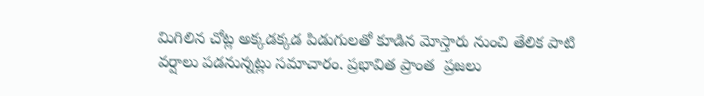మిగిలిన చోట్ల అక్కడక్కడ పిడుగులతో కూడిన మోస్తారు నుంచి తేలిక పాటి వర్షాలు పడనున్నట్లు సమాచారం. ప్రభావిత ప్రాంత  ప్రజలు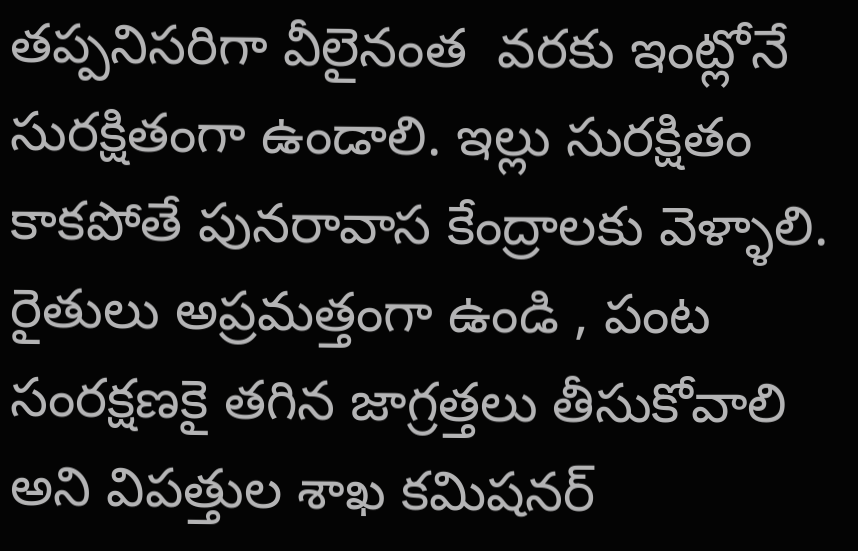తప్పనిసరిగా వీలైనంత  వరకు ఇంట్లోనే సురక్షితంగా ఉండాలి. ఇల్లు సురక్షితం కాకపోతే పునరావాస కేంద్రాలకు వెళ్ళాలి. రైతులు అప్రమత్తంగా ఉండి , పంట సంరక్షణకై తగిన జాగ్రత్తలు తీసుకోవాలి అని విపత్తుల శాఖ కమిషనర్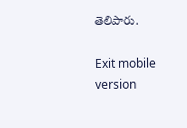తెలిపారు.

Exit mobile version